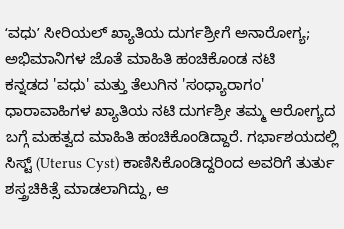ʻವಧುʼ ಸೀರಿಯಲ್ ಖ್ಯಾತಿಯ ದುರ್ಗಶ್ರೀಗೆ ಅನಾರೋಗ್ಯ; ಅಭಿಮಾನಿಗಳ ಜೊತೆ ಮಾಹಿತಿ ಹಂಚಿಕೊಂಡ ನಟಿ
ಕನ್ನಡದ 'ವಧು' ಮತ್ತು ತೆಲುಗಿನ 'ಸಂಧ್ಯಾರಾಗಂ' ಧಾರಾವಾಹಿಗಳ ಖ್ಯಾತಿಯ ನಟಿ ದುರ್ಗಶ್ರೀ ತಮ್ಮ ಆರೋಗ್ಯದ ಬಗ್ಗೆ ಮಹತ್ವದ ಮಾಹಿತಿ ಹಂಚಿಕೊಂಡಿದ್ದಾರೆ. ಗರ್ಭಾಶಯದಲ್ಲಿ ಸಿಸ್ಟ್ (Uterus Cyst) ಕಾಣಿಸಿಕೊಂಡಿದ್ದರಿಂದ ಅವರಿಗೆ ತುರ್ತು ಶಸ್ತ್ರಚಿಕಿತ್ಸೆ ಮಾಡಲಾಗಿದ್ದು, ಆ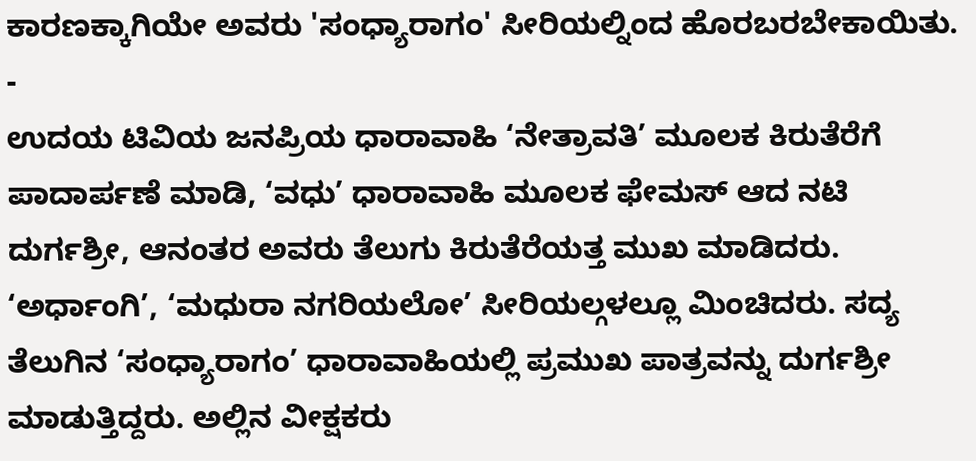ಕಾರಣಕ್ಕಾಗಿಯೇ ಅವರು 'ಸಂಧ್ಯಾರಾಗಂ' ಸೀರಿಯಲ್ನಿಂದ ಹೊರಬರಬೇಕಾಯಿತು.
-
ಉದಯ ಟಿವಿಯ ಜನಪ್ರಿಯ ಧಾರಾವಾಹಿ ‘ನೇತ್ರಾವತಿ’ ಮೂಲಕ ಕಿರುತೆರೆಗೆ ಪಾದಾರ್ಪಣೆ ಮಾಡಿ, ‘ವಧು’ ಧಾರಾವಾಹಿ ಮೂಲಕ ಫೇಮಸ್ ಆದ ನಟಿ ದುರ್ಗಶ್ರೀ, ಆನಂತರ ಅವರು ತೆಲುಗು ಕಿರುತೆರೆಯತ್ತ ಮುಖ ಮಾಡಿದರು. ‘ಅರ್ಧಾಂಗಿ’, ‘ಮಧುರಾ ನಗರಿಯಲೋ’ ಸೀರಿಯಲ್ಗಳಲ್ಲೂ ಮಿಂಚಿದರು. ಸದ್ಯ ತೆಲುಗಿನ ‘ಸಂಧ್ಯಾರಾಗಂ’ ಧಾರಾವಾಹಿಯಲ್ಲಿ ಪ್ರಮುಖ ಪಾತ್ರವನ್ನು ದುರ್ಗಶ್ರೀ ಮಾಡುತ್ತಿದ್ದರು. ಅಲ್ಲಿನ ವೀಕ್ಷಕರು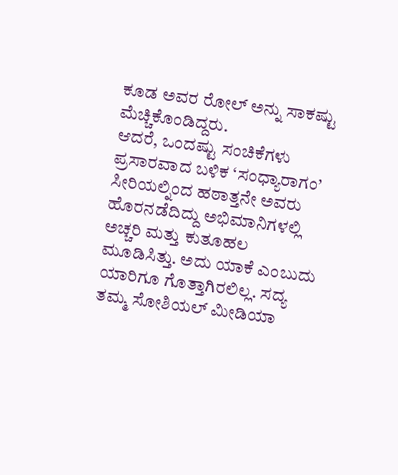ಕೂಡ ಅವರ ರೋಲ್ ಅನ್ನು ಸಾಕಷ್ಟು ಮೆಚ್ಚಿಕೊಂಡಿದ್ದರು.
ಆದರೆ, ಒಂದಷ್ಟು ಸಂಚಿಕೆಗಳು ಪ್ರಸಾರವಾದ ಬಳಿಕ ‘ಸಂಧ್ಯಾರಾಗಂ’ ಸೀರಿಯಲ್ನಿಂದ ಹಠಾತ್ತನೇ ಅವರು ಹೊರನಡೆದಿದ್ದು ಅಭಿಮಾನಿಗಳಲ್ಲಿ ಅಚ್ಚರಿ ಮತ್ತು ಕುತೂಹಲ ಮೂಡಿಸಿತ್ತು. ಅದು ಯಾಕೆ ಎಂಬುದು ಯಾರಿಗೂ ಗೊತ್ತಾಗಿರಲಿಲ್ಲ. ಸದ್ಯ ತಮ್ಮ ಸೋಶಿಯಲ್ ಮೀಡಿಯಾ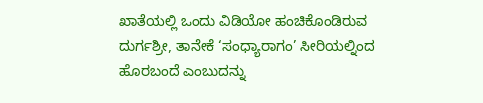ಖಾತೆಯಲ್ಲಿ ಒಂದು ವಿಡಿಯೋ ಹಂಚಿಕೊಂಡಿರುವ ದುರ್ಗಶ್ರೀ, ತಾನೇಕೆ ‘ಸಂಧ್ಯಾರಾಗಂ’ ಸೀರಿಯಲ್ನಿಂದ ಹೊರಬಂದೆ ಎಂಬುದನ್ನು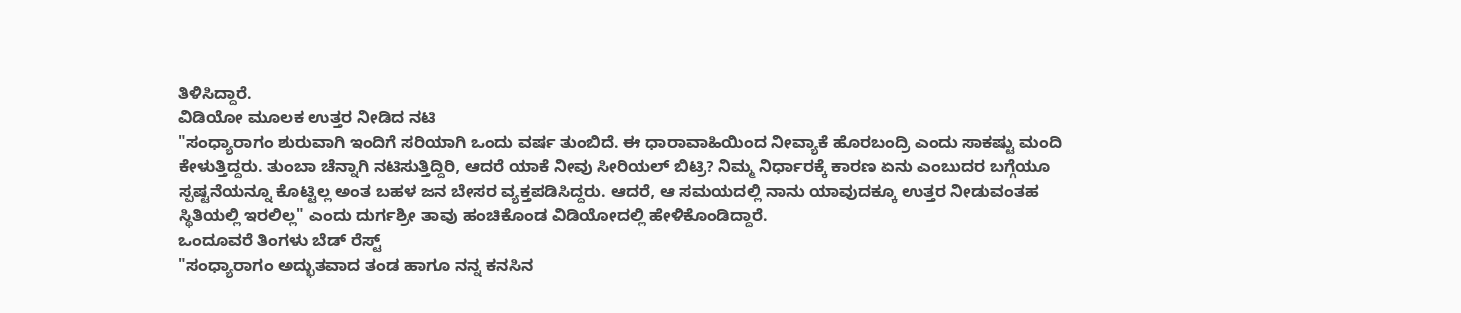ತಿಳಿಸಿದ್ದಾರೆ.
ವಿಡಿಯೋ ಮೂಲಕ ಉತ್ತರ ನೀಡಿದ ನಟಿ
"ಸಂಧ್ಯಾರಾಗಂ ಶುರುವಾಗಿ ಇಂದಿಗೆ ಸರಿಯಾಗಿ ಒಂದು ವರ್ಷ ತುಂಬಿದೆ. ಈ ಧಾರಾವಾಹಿಯಿಂದ ನೀವ್ಯಾಕೆ ಹೊರಬಂದ್ರಿ ಎಂದು ಸಾಕಷ್ಟು ಮಂದಿ ಕೇಳುತ್ತಿದ್ದರು. ತುಂಬಾ ಚೆನ್ನಾಗಿ ನಟಿಸುತ್ತಿದ್ದಿರಿ, ಆದರೆ ಯಾಕೆ ನೀವು ಸೀರಿಯಲ್ ಬಿಟ್ರಿ? ನಿಮ್ಮ ನಿರ್ಧಾರಕ್ಕೆ ಕಾರಣ ಏನು ಎಂಬುದರ ಬಗ್ಗೆಯೂ ಸ್ಪಷ್ಟನೆಯನ್ನೂ ಕೊಟ್ಟಿಲ್ಲ ಅಂತ ಬಹಳ ಜನ ಬೇಸರ ವ್ಯಕ್ತಪಡಿಸಿದ್ದರು. ಆದರೆ, ಆ ಸಮಯದಲ್ಲಿ ನಾನು ಯಾವುದಕ್ಕೂ ಉತ್ತರ ನೀಡುವಂತಹ ಸ್ಥಿತಿಯಲ್ಲಿ ಇರಲಿಲ್ಲ" ಎಂದು ದುರ್ಗಶ್ರೀ ತಾವು ಹಂಚಿಕೊಂಡ ವಿಡಿಯೋದಲ್ಲಿ ಹೇಳಿಕೊಂಡಿದ್ದಾರೆ.
ಒಂದೂವರೆ ತಿಂಗಳು ಬೆಡ್ ರೆಸ್ಟ್
"ಸಂಧ್ಯಾರಾಗಂ ಅದ್ಭುತವಾದ ತಂಡ ಹಾಗೂ ನನ್ನ ಕನಸಿನ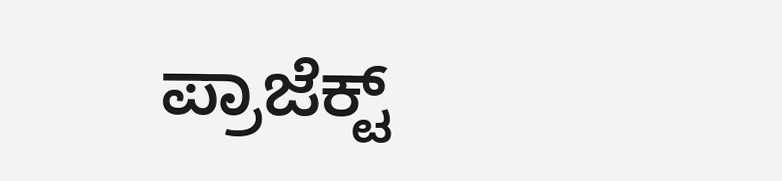ಪ್ರಾಜೆಕ್ಟ್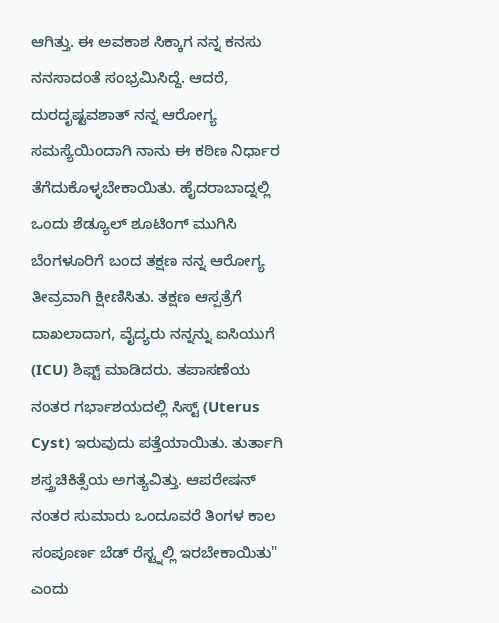ಆಗಿತ್ತು. ಈ ಅವಕಾಶ ಸಿಕ್ಕಾಗ ನನ್ನ ಕನಸು ನನಸಾದಂತೆ ಸಂಭ್ರಮಿಸಿದ್ದೆ. ಆದರೆ, ದುರದೃಷ್ಟವಶಾತ್ ನನ್ನ ಆರೋಗ್ಯ ಸಮಸ್ಯೆಯಿಂದಾಗಿ ನಾನು ಈ ಕಠಿಣ ನಿರ್ಧಾರ ತೆಗೆದುಕೊಳ್ಳಬೇಕಾಯಿತು. ಹೈದರಾಬಾದ್ನಲ್ಲಿ ಒಂದು ಶೆಡ್ಯೂಲ್ ಶೂಟಿಂಗ್ ಮುಗಿಸಿ ಬೆಂಗಳೂರಿಗೆ ಬಂದ ತಕ್ಷಣ ನನ್ನ ಆರೋಗ್ಯ ತೀವ್ರವಾಗಿ ಕ್ಷೀಣಿಸಿತು. ತಕ್ಷಣ ಆಸ್ಪತ್ರೆಗೆ ದಾಖಲಾದಾಗ, ವೈದ್ಯರು ನನ್ನನ್ನು ಐಸಿಯುಗೆ (ICU) ಶಿಫ್ಟ್ ಮಾಡಿದರು. ತಪಾಸಣೆಯ ನಂತರ ಗರ್ಭಾಶಯದಲ್ಲಿ ಸಿಸ್ಟ್ (Uterus Cyst) ಇರುವುದು ಪತ್ತೆಯಾಯಿತು. ತುರ್ತಾಗಿ ಶಸ್ತ್ರಚಿಕಿತ್ಸೆಯ ಅಗತ್ಯವಿತ್ತು. ಆಪರೇಷನ್ ನಂತರ ಸುಮಾರು ಒಂದೂವರೆ ತಿಂಗಳ ಕಾಲ ಸಂಪೂರ್ಣ ಬೆಡ್ ರೆಸ್ಟ್ನಲ್ಲಿ ಇರಬೇಕಾಯಿತು" ಎಂದು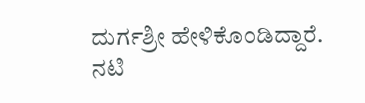ದುರ್ಗಶ್ರೀ ಹೇಳಿಕೊಂಡಿದ್ದಾರೆ.
ನಟಿ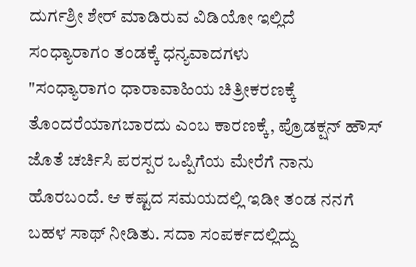ದುರ್ಗಶ್ರೀ ಶೇರ್ ಮಾಡಿರುವ ವಿಡಿಯೋ ಇಲ್ಲಿದೆ
ಸಂಧ್ಯಾರಾಗಂ ತಂಡಕ್ಕೆ ಧನ್ಯವಾದಗಳು
"ಸಂಧ್ಯಾರಾಗಂ ಧಾರಾವಾಹಿಯ ಚಿತ್ರೀಕರಣಕ್ಕೆ ತೊಂದರೆಯಾಗಬಾರದು ಎಂಬ ಕಾರಣಕ್ಕೆ, ಪ್ರೊಡಕ್ಷನ್ ಹೌಸ್ ಜೊತೆ ಚರ್ಚಿಸಿ ಪರಸ್ಪರ ಒಪ್ಪಿಗೆಯ ಮೇರೆಗೆ ನಾನು ಹೊರಬಂದೆ. ಆ ಕಷ್ಟದ ಸಮಯದಲ್ಲಿ ಇಡೀ ತಂಡ ನನಗೆ ಬಹಳ ಸಾಥ್ ನೀಡಿತು. ಸದಾ ಸಂಪರ್ಕದಲ್ಲಿದ್ದು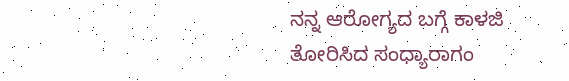ನನ್ನ ಆರೋಗ್ಯದ ಬಗ್ಗೆ ಕಾಳಜಿ ತೋರಿಸಿದ ಸಂಧ್ಯಾರಾಗಂ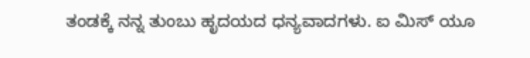ತಂಡಕ್ಕೆ ನನ್ನ ತುಂಬು ಹೃದಯದ ಧನ್ಯವಾದಗಳು. ಐ ಮಿಸ್ ಯೂ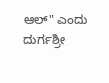ಆಲ್" ಎಂದು ದುರ್ಗಶ್ರೀ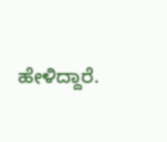ಹೇಳಿದ್ದಾರೆ.